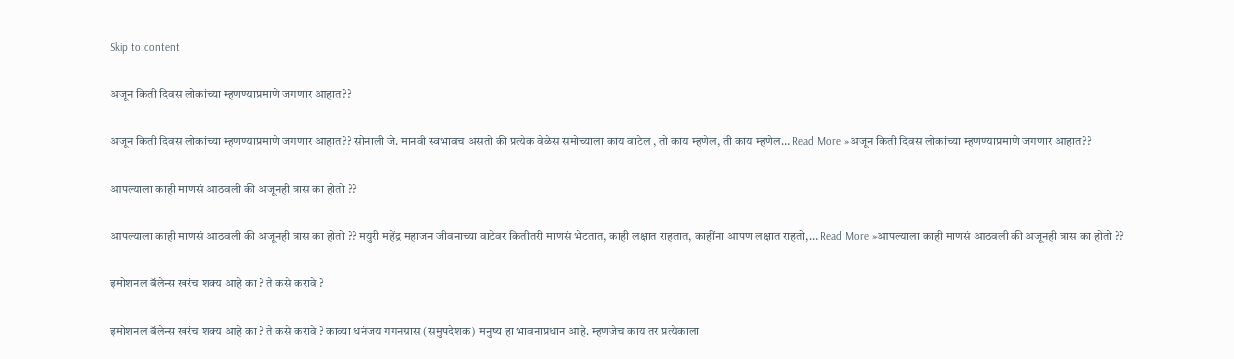Skip to content

अजून किती दिवस लोकांच्या म्हणण्याप्रमाणे जगणार आहात??

अजून किती दिवस लोकांच्या म्हणण्याप्रमाणे जगणार आहात?? सोनाली जे. मानवी स्वभावच असतो की प्रत्येक वेळेस समोच्याला काय वाटेल , तो काय म्हणेल, ती काय म्हणेल… Read More »अजून किती दिवस लोकांच्या म्हणण्याप्रमाणे जगणार आहात??

आपल्याला काही माणसं आठवली की अजूनही त्रास का होतो ??

आपल्याला काही माणसं आठवली की अजूनही त्रास का होतो ?? मयुरी महेंद्र महाजन जीवनाच्या वाटेवर कितीतरी माणसं भेटतात, काही लक्षात राहतात, काहींना आपण लक्षात राहतो,… Read More »आपल्याला काही माणसं आठवली की अजूनही त्रास का होतो ??

इमोशनल बॅलेन्स खरंच शक्य आहे का ? ते कसे करावे ?

इमोशनल बॅलेन्स खरंच शक्य आहे का ? ते कसे करावे ? काव्या धनंजय गगनग्रास (समुपदेशक) मनुष्य हा भावनाप्रधान आहे. म्हणजेच काय तर प्रत्येकाला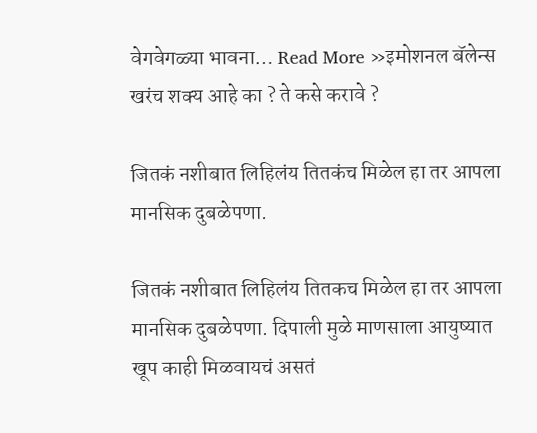वेगवेगळ्या भावना… Read More »इमोशनल बॅलेन्स खरंच शक्य आहे का ? ते कसे करावे ?

जितकं नशीबात लिहिलंय तितकंच मिळेल हा तर आपला मानसिक दुबळेपणा.

जितकं नशीबात लिहिलंय तितकच मिळेल हा तर आपला मानसिक दुबळेपणा. दिपाली मुळे माणसाला आयुष्यात खूप काही मिळवायचं असतं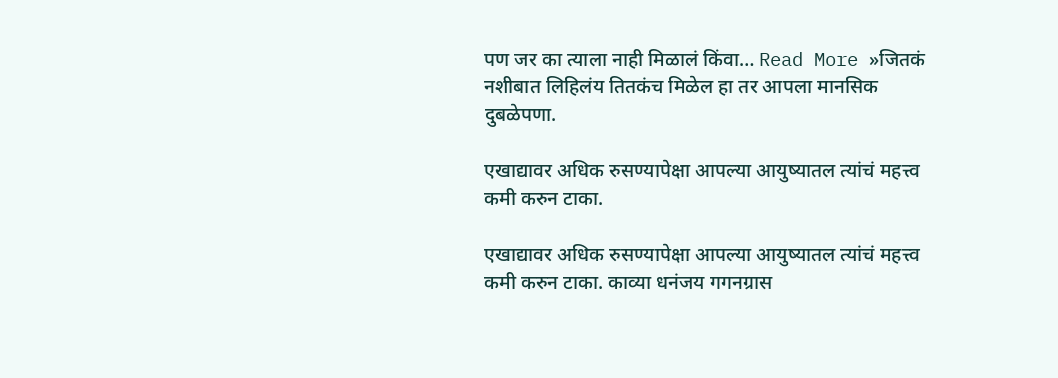पण जर का त्याला नाही मिळालं किंवा… Read More »जितकं नशीबात लिहिलंय तितकंच मिळेल हा तर आपला मानसिक दुबळेपणा.

एखाद्यावर अधिक रुसण्यापेक्षा आपल्या आयुष्यातल त्यांचं महत्त्व कमी करुन टाका.

एखाद्यावर अधिक रुसण्यापेक्षा आपल्या आयुष्यातल त्यांचं महत्त्व कमी करुन टाका. काव्या धनंजय गगनग्रास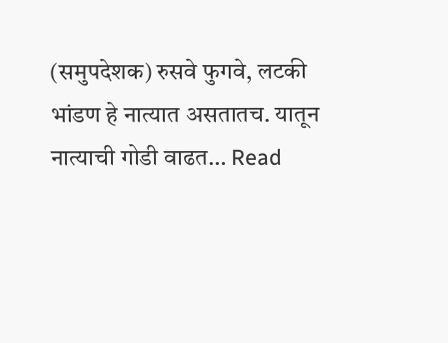(समुपदेशक) रुसवे फुगवे, लटकी भांडण हे नात्यात असतातच. यातून नात्याची गोडी वाढत… Read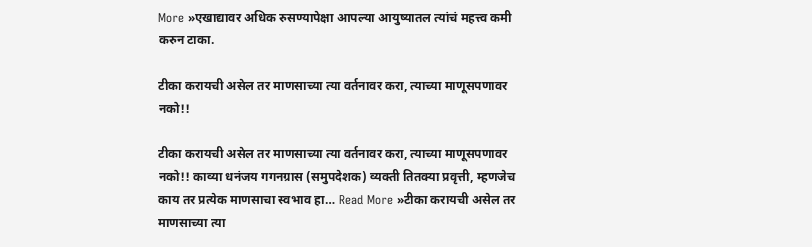More »एखाद्यावर अधिक रुसण्यापेक्षा आपल्या आयुष्यातल त्यांचं महत्त्व कमी करुन टाका.

टीका करायची असेल तर माणसाच्या त्या वर्तनावर करा, त्याच्या माणूसपणावर नको!!

टीका करायची असेल तर माणसाच्या त्या वर्तनावर करा, त्याच्या माणूसपणावर नको!! काव्या धनंजय गगनग्रास (समुपदेशक) व्यक्ती तितक्या प्रवृत्ती, म्हणजेच काय तर प्रत्येक माणसाचा स्वभाव हा… Read More »टीका करायची असेल तर माणसाच्या त्या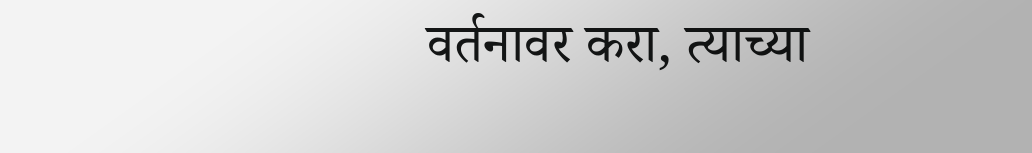वर्तनावर करा, त्याच्या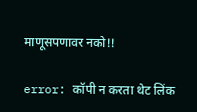माणूसपणावर नको!!

error: कॉपी न करता थेट लिंक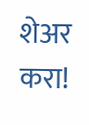शेअर करा!